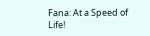Fana: At a Speed of Life!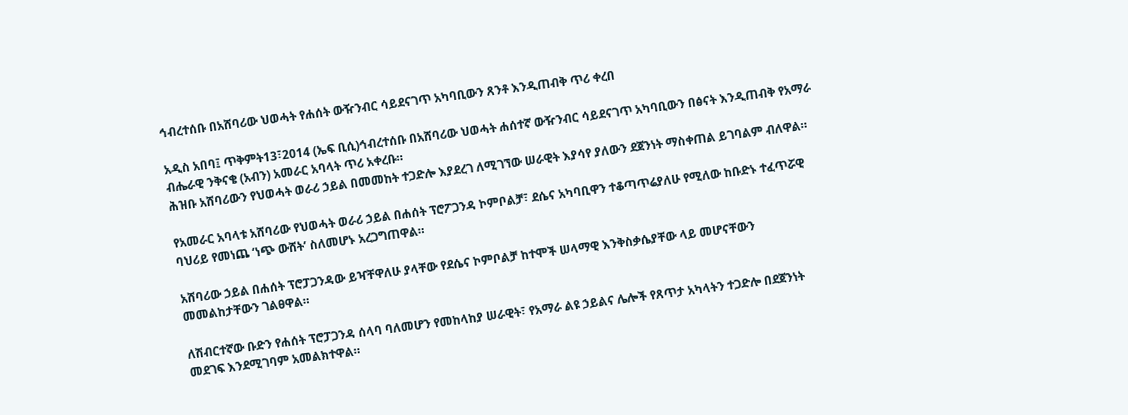ኅብረተሰቡ በአሸባሪው ህወሓት የሐሰት ውዥንብር ሳይደናገጥ አካባቢውን ጸንቶ እንዲጠብቅ ጥሪ ቀረበ

አዲስ አበባ፤ ጥቅምት13፣2014 (ኤፍ ቢሲ)ኅብረተሰቡ በአሸባሪው ህወሓት ሐሰተኛ ውዥንብር ሳይደናገጥ አካባቢውን በፅናት እንዲጠብቅ የአማራ ብሔራዊ ንቅናቄ (አብን) አመራር አባላት ጥሪ አቀረቡ።
ሕዝቡ አሸባሪውን የህወሓት ወራሪ ኃይል በመመከት ተጋድሎ እያደረገ ለሚገኘው ሠራዊት እያሳየ ያለውን ደጀንነት ማስቀጠል ይገባልም ብለዋል።

የአመራር አባላቱ አሸባሪው የህወሓት ወራሪ ኃይል በሐሰት ፕሮፖጋንዳ ኮምቦልቻ፣ ደሴና አካባቢዋን ተቆጣጥሬያለሁ የሚለው ከቡድኑ ተፈጥሯዊ ባህሪይ የመነጨ ‘ነጭ ውሸት’ ስለመሆኑ አረጋግጠዋል።

አሸባሪው ኃይል በሐሰት ፕሮፓጋንዳው ይዣቸዋለሁ ያላቸው የደሴና ኮምቦልቻ ከተሞች ሠላማዊ እንቅስቃሴያቸው ላይ መሆናቸውን መመልከታቸውን ገልፀዋል።

ለሽብርተኛው ቡድን የሐሰት ፕሮፓጋንዳ ሰላባ ባለመሆን የመከላከያ ሠራዊት፣ የአማራ ልዩ ኃይልና ሌሎች የጸጥታ አካላትን ተጋድሎ በደጀንነት መደገፍ እንደሚገባም አመልክተዋል።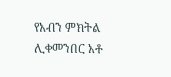የአብን ምክትል ሊቀመንበር አቶ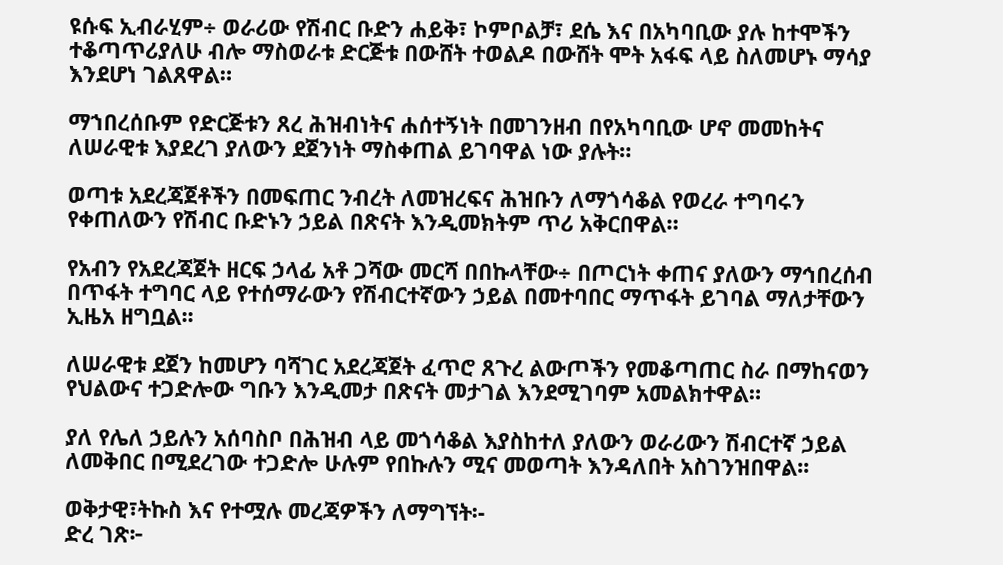ዩሱፍ ኢብራሂም÷ ወራሪው የሽብር ቡድን ሐይቅ፣ ኮምቦልቻ፣ ደሴ እና በአካባቢው ያሉ ከተሞችን ተቆጣጥሪያለሁ ብሎ ማስወራቱ ድርጅቱ በውሸት ተወልዶ በውሸት ሞት አፋፍ ላይ ስለመሆኑ ማሳያ እንደሆነ ገልጸዋል።

ማኀበረሰቡም የድርጅቱን ጸረ ሕዝብነትና ሐሰተኝነት በመገንዘብ በየአካባቢው ሆኖ መመከትና ለሠራዊቱ እያደረገ ያለውን ደጀንነት ማስቀጠል ይገባዋል ነው ያሉት።

ወጣቱ አደረጃጀቶችን በመፍጠር ንብረት ለመዝረፍና ሕዝቡን ለማጎሳቆል የወረራ ተግባሩን የቀጠለውን የሽብር ቡድኑን ኃይል በጽናት እንዲመክትም ጥሪ አቅርበዋል።

የአብን የአደረጃጀት ዘርፍ ኃላፊ አቶ ጋሻው መርሻ በበኩላቸው÷ በጦርነት ቀጠና ያለውን ማኅበረሰብ በጥፋት ተግባር ላይ የተሰማራውን የሽብርተኛውን ኃይል በመተባበር ማጥፋት ይገባል ማለታቸውን ኢዜአ ዘግቧል፡፡

ለሠራዊቱ ደጀን ከመሆን ባሻገር አደረጃጀት ፈጥሮ ጸጉረ ልውጦችን የመቆጣጠር ስራ በማከናወን የህልውና ተጋድሎው ግቡን እንዲመታ በጽናት መታገል እንደሚገባም አመልክተዋል።

ያለ የሌለ ኃይሉን አሰባስቦ በሕዝብ ላይ መጎሳቆል እያስከተለ ያለውን ወራሪውን ሽብርተኛ ኃይል ለመቅበር በሚደረገው ተጋድሎ ሁሉም የበኩሉን ሚና መወጣት እንዳለበት አስገንዝበዋል፡፡

ወቅታዊ፣ትኩስ እና የተሟሉ መረጃዎችን ለማግኘት፡-
ድረ ገጽ፦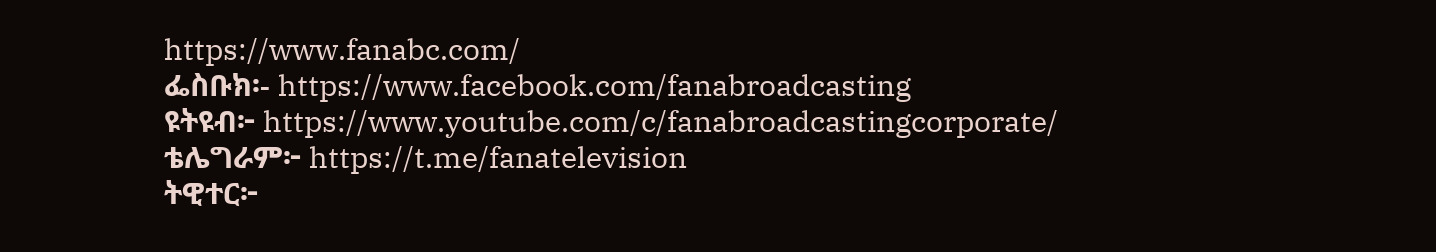https://www.fanabc.com/
ፌስቡክ፡- https://www.facebook.com/fanabroadcasting
ዩትዩብ፦ https://www.youtube.com/c/fanabroadcastingcorporate/
ቴሌግራም፦ https://t.me/fanatelevision
ትዊተር፦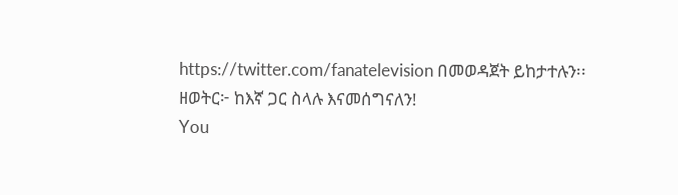https://twitter.com/fanatelevision በመወዳጀት ይከታተሉን፡፡
ዘወትር፦ ከእኛ ጋር ስላሉ እናመሰግናለን!
You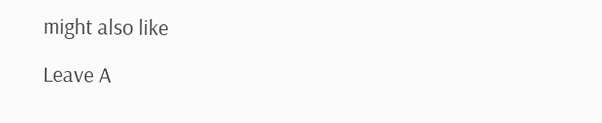might also like

Leave A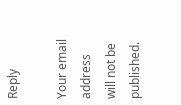Reply

Your email address will not be published.